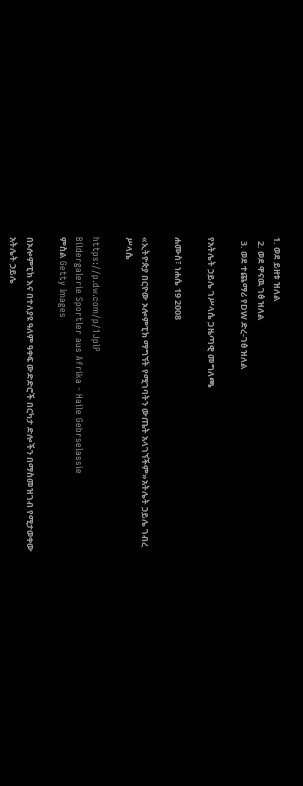1. ወደ ይዘቱ ዝለል
  2. ወደ ዋናዉ ገፅ ዝለል
  3. ወደ ተጨማሪ የDW ድረ-ገፅ ዝለል

የአትሌት ኃይሌ ገሥላሴ ጋዜጣዊ መግለጫ

ሐሙስ፣ ነሐሴ 19 2008

«ኢትዮጵያ በርዮው ኦሎምፒክ ማግኘት የሚገባትን ውጤት አላገኘችም»አትሌት ኃይሌ ገብረ ሥላሴ

https://p.dw.com/p/1JplP
Bildergalerie Sportler aus Afrika - Haile Gebrselassie
ምስል Getty Images

በኦሎምፒክ እና በተለያዩ ዓለም ዓቀፍ ውድድሮች በርካታ ድሎችን በማስመዝገብ የሚታወቀው አትሌት ኃይሌ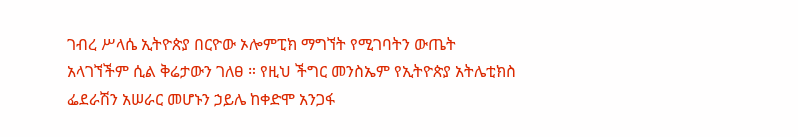ገብረ ሥላሴ ኢትዮጵያ በርዮው ኦሎምፒክ ማግኘት የሚገባትን ውጤት አላገኘችም ሲል ቅሬታውን ገለፀ ። የዚህ ችግር መንስኤም የኢትዮጵያ አትሌቲክስ ፌደራሽን አሠራር መሆኑን ኃይሌ ከቀድሞ አንጋፋ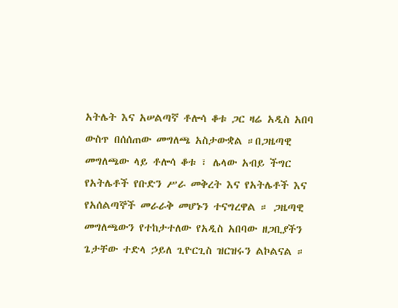አትሌት እና አሠልጣኛ ቶሎሳ ቆቱ ጋር ዛሬ አዲስ አበባ ውስጥ በሰሰጠው መግለጫ አስታውቋል ።በጋዜጣዊ መግለጫው ላይ ቶሎሳ ቆቱ ፣ ሌላው አብይ ችግር የአትሌቶች የቡድን ሥራ መቅረት እና የአትሌቶች እና የአሰልጣኞች መራራቅ መሆኑን ተናግረዋል ። ጋዜጣዊ መግለጫውን የተከታተለው የአዲስ አበባው ዘጋቢያችን ጌታቸው ተድላ ኃይለ ጊዮርጊስ ዝርዝሩን ልኮልናል ።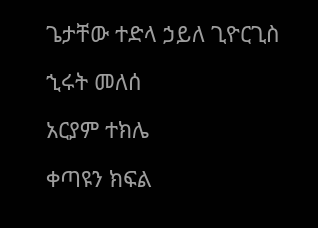ጌታቸው ተድላ ኃይለ ጊዮርጊስ

ኂሩት መለሰ

አርያም ተክሌ

ቀጣዩን ክፍል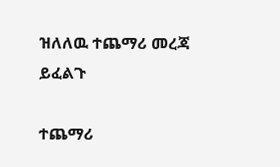ዝለለዉ ተጨማሪ መረጃ ይፈልጉ

ተጨማሪ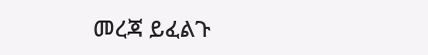መረጃ ይፈልጉ